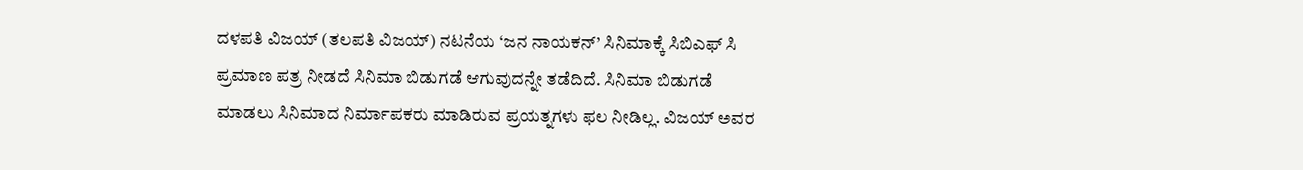ದಳಪತಿ ವಿಜಯ್ (ತಲಪತಿ ವಿಜಯ್) ನಟನೆಯ ‘ಜನ ನಾಯಕನ್’ ಸಿನಿಮಾಕ್ಕೆ ಸಿಬಿಎಫ್ ಸಿ ಪ್ರಮಾಣ ಪತ್ರ ನೀಡದೆ ಸಿನಿಮಾ ಬಿಡುಗಡೆ ಆಗುವುದನ್ನೇ ತಡೆದಿದೆ. ಸಿನಿಮಾ ಬಿಡುಗಡೆ ಮಾಡಲು ಸಿನಿಮಾದ ನಿರ್ಮಾಪಕರು ಮಾಡಿರುವ ಪ್ರಯತ್ನಗಳು ಫಲ ನೀಡಿಲ್ಲ. ವಿಜಯ್ ಅವರ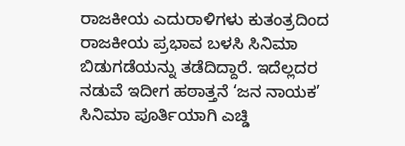ರಾಜಕೀಯ ಎದುರಾಳಿಗಳು ಕುತಂತ್ರದಿಂದ ರಾಜಕೀಯ ಪ್ರಭಾವ ಬಳಸಿ ಸಿನಿಮಾ ಬಿಡುಗಡೆಯನ್ನು ತಡೆದಿದ್ದಾರೆ. ಇದೆಲ್ಲದರ ನಡುವೆ ಇದೀಗ ಹಠಾತ್ತನೆ ‘ಜನ ನಾಯಕ’ ಸಿನಿಮಾ ಪೂರ್ತಿಯಾಗಿ ಎಚ್ಡಿ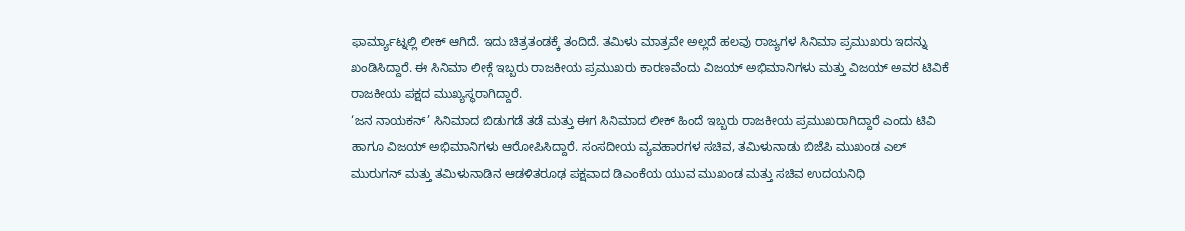ಫಾರ್ಮ್ಯಾಟ್ನಲ್ಲಿ ಲೀಕ್ ಆಗಿದೆ. ಇದು ಚಿತ್ರತಂಡಕ್ಕೆ ತಂದಿದೆ. ತಮಿಳು ಮಾತ್ರವೇ ಅಲ್ಲದೆ ಹಲವು ರಾಜ್ಯಗಳ ಸಿನಿಮಾ ಪ್ರಮುಖರು ಇದನ್ನು ಖಂಡಿಸಿದ್ದಾರೆ. ಈ ಸಿನಿಮಾ ಲೀಕ್ಗೆ ಇಬ್ಬರು ರಾಜಕೀಯ ಪ್ರಮುಖರು ಕಾರಣವೆಂದು ವಿಜಯ್ ಅಭಿಮಾನಿಗಳು ಮತ್ತು ವಿಜಯ್ ಅವರ ಟಿವಿಕೆ ರಾಜಕೀಯ ಪಕ್ಷದ ಮುಖ್ಯಸ್ಥರಾಗಿದ್ದಾರೆ.
‘ಜನ ನಾಯಕನ್’ ಸಿನಿಮಾದ ಬಿಡುಗಡೆ ತಡೆ ಮತ್ತು ಈಗ ಸಿನಿಮಾದ ಲೀಕ್ ಹಿಂದೆ ಇಬ್ಬರು ರಾಜಕೀಯ ಪ್ರಮುಖರಾಗಿದ್ದಾರೆ ಎಂದು ಟಿವಿ ಹಾಗೂ ವಿಜಯ್ ಅಭಿಮಾನಿಗಳು ಆರೋಪಿಸಿದ್ದಾರೆ. ಸಂಸದೀಯ ವ್ಯವಹಾರಗಳ ಸಚಿವ, ತಮಿಳುನಾಡು ಬಿಜೆಪಿ ಮುಖಂಡ ಎಲ್ ಮುರುಗನ್ ಮತ್ತು ತಮಿಳುನಾಡಿನ ಆಡಳಿತರೂಢ ಪಕ್ಷವಾದ ಡಿಎಂಕೆಯ ಯುವ ಮುಖಂಡ ಮತ್ತು ಸಚಿವ ಉದಯನಿಧಿ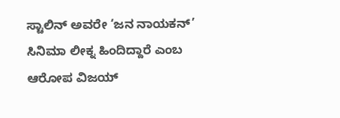ಸ್ಟಾಲಿನ್ ಅವರೇ ‘ಜನ ನಾಯಕನ್’ ಸಿನಿಮಾ ಲೀಕ್ನ ಹಿಂದಿದ್ದಾರೆ ಎಂಬ ಆರೋಪ ವಿಜಯ್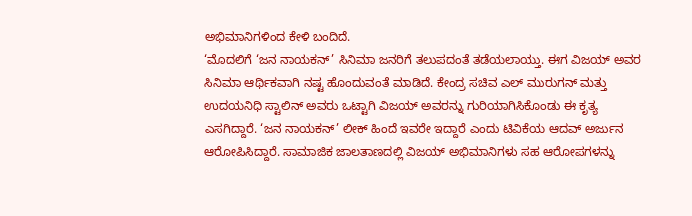ಅಭಿಮಾನಿಗಳಿಂದ ಕೇಳಿ ಬಂದಿದೆ.
‘ಮೊದಲಿಗೆ ‘ಜನ ನಾಯಕನ್’ ಸಿನಿಮಾ ಜನರಿಗೆ ತಲುಪದಂತೆ ತಡೆಯಲಾಯ್ತು. ಈಗ ವಿಜಯ್ ಅವರ ಸಿನಿಮಾ ಆರ್ಥಿಕವಾಗಿ ನಷ್ಟ ಹೊಂದುವಂತೆ ಮಾಡಿದೆ. ಕೇಂದ್ರ ಸಚಿವ ಎಲ್ ಮುರುಗನ್ ಮತ್ತು ಉದಯನಿಧಿ ಸ್ಟಾಲಿನ್ ಅವರು ಒಟ್ಟಾಗಿ ವಿಜಯ್ ಅವರನ್ನು ಗುರಿಯಾಗಿಸಿಕೊಂಡು ಈ ಕೃತ್ಯ ಎಸಗಿದ್ದಾರೆ. ‘ಜನ ನಾಯಕನ್’ ಲೀಕ್ ಹಿಂದೆ ಇವರೇ ಇದ್ದಾರೆ ಎಂದು ಟಿವಿಕೆಯ ಆದವ್ ಅರ್ಜುನ ಆರೋಪಿಸಿದ್ದಾರೆ. ಸಾಮಾಜಿಕ ಜಾಲತಾಣದಲ್ಲಿ ವಿಜಯ್ ಅಭಿಮಾನಿಗಳು ಸಹ ಆರೋಪಗಳನ್ನು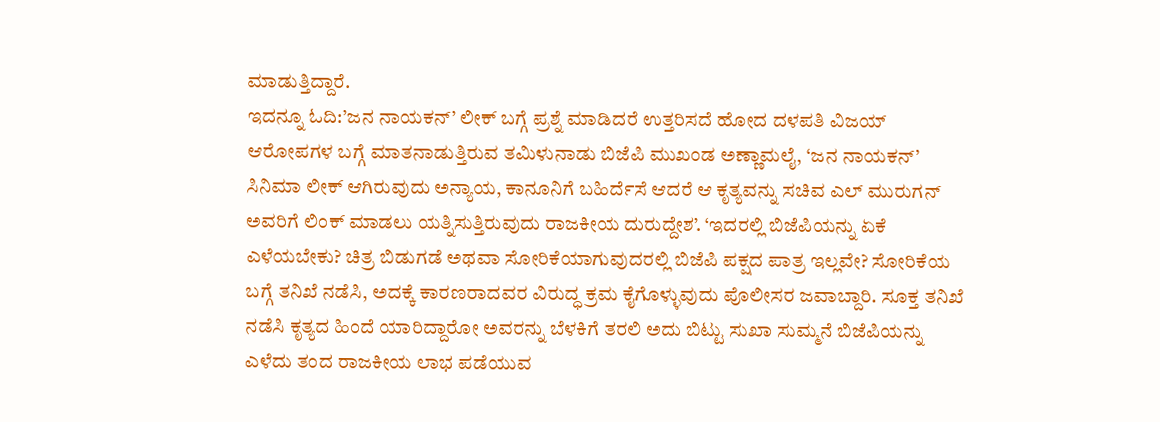ಮಾಡುತ್ತಿದ್ದಾರೆ.
ಇದನ್ನೂ ಓದಿ:’ಜನ ನಾಯಕನ್’ ಲೀಕ್ ಬಗ್ಗೆ ಪ್ರಶ್ನೆ ಮಾಡಿದರೆ ಉತ್ತರಿಸದೆ ಹೋದ ದಳಪತಿ ವಿಜಯ್
ಆರೋಪಗಳ ಬಗ್ಗೆ ಮಾತನಾಡುತ್ತಿರುವ ತಮಿಳುನಾಡು ಬಿಜೆಪಿ ಮುಖಂಡ ಅಣ್ಣಾಮಲೈ, ‘ಜನ ನಾಯಕನ್’ ಸಿನಿಮಾ ಲೀಕ್ ಆಗಿರುವುದು ಅನ್ಯಾಯ, ಕಾನೂನಿಗೆ ಬಹಿರ್ದೆಸೆ ಆದರೆ ಆ ಕೃತ್ಯವನ್ನು ಸಚಿವ ಎಲ್ ಮುರುಗನ್ ಅವರಿಗೆ ಲಿಂಕ್ ಮಾಡಲು ಯತ್ನಿಸುತ್ತಿರುವುದು ರಾಜಕೀಯ ದುರುದ್ದೇಶ’. ‘ಇದರಲ್ಲಿ ಬಿಜೆಪಿಯನ್ನು ಏಕೆ ಎಳೆಯಬೇಕು? ಚಿತ್ರ ಬಿಡುಗಡೆ ಅಥವಾ ಸೋರಿಕೆಯಾಗುವುದರಲ್ಲಿ ಬಿಜೆಪಿ ಪಕ್ಷದ ಪಾತ್ರ ಇಲ್ಲವೇ? ಸೋರಿಕೆಯ ಬಗ್ಗೆ ತನಿಖೆ ನಡೆಸಿ, ಅದಕ್ಕೆ ಕಾರಣರಾದವರ ವಿರುದ್ಧ ಕ್ರಮ ಕೈಗೊಳ್ಳುವುದು ಪೊಲೀಸರ ಜವಾಬ್ದಾರಿ. ಸೂಕ್ತ ತನಿಖೆ ನಡೆಸಿ ಕೃತ್ಯದ ಹಿಂದೆ ಯಾರಿದ್ದಾರೋ ಅವರನ್ನು ಬೆಳಕಿಗೆ ತರಲಿ ಅದು ಬಿಟ್ಟು ಸುಖಾ ಸುಮ್ಮನೆ ಬಿಜೆಪಿಯನ್ನು ಎಳೆದು ತಂದ ರಾಜಕೀಯ ಲಾಭ ಪಡೆಯುವ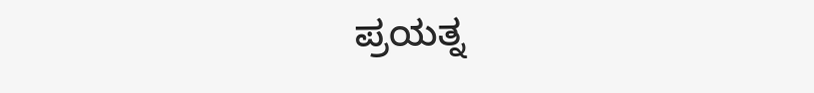ಪ್ರಯತ್ನ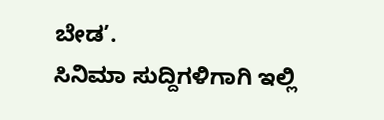ಬೇಡ’.
ಸಿನಿಮಾ ಸುದ್ದಿಗಳಿಗಾಗಿ ಇಲ್ಲಿ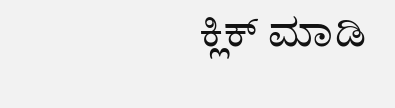ಕ್ಲಿಕ್ ಮಾಡಿ